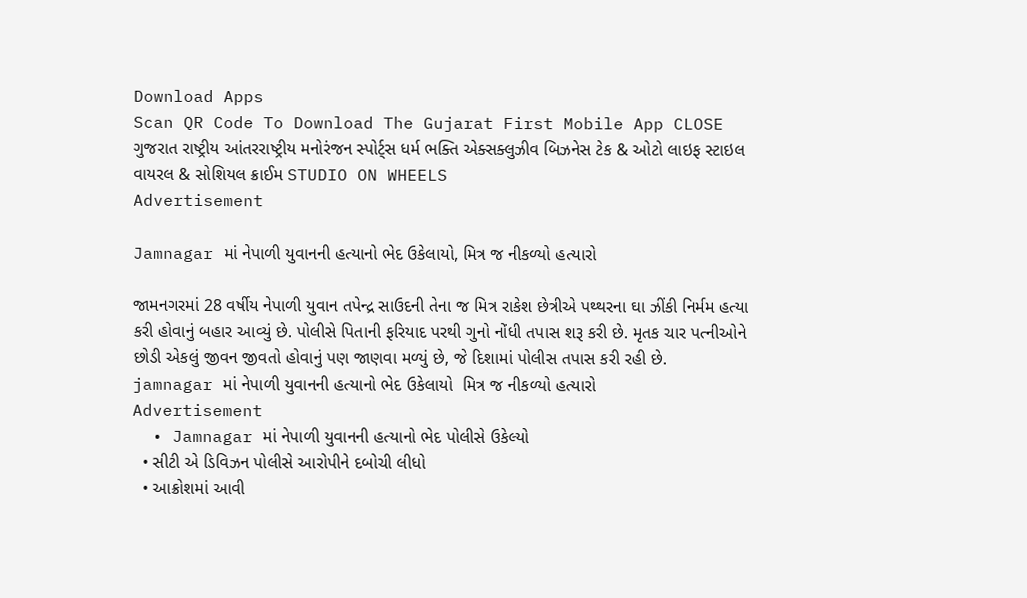Download Apps
Scan QR Code To Download The Gujarat First Mobile App CLOSE
ગુજરાત રાષ્ટ્રીય આંતરરાષ્ટ્રીય મનોરંજન સ્પોર્ટ્સ ધર્મ ભક્તિ એક્સક્લુઝીવ બિઝનેસ ટેક & ઓટો લાઇફ સ્ટાઇલ વાયરલ & સોશિયલ ક્રાઈમ STUDIO ON WHEELS
Advertisement

Jamnagar માં નેપાળી યુવાનની હત્યાનો ભેદ ઉકેલાયો, મિત્ર જ નીકળ્યો હત્યારો

જામનગરમાં 28 વર્ષીય નેપાળી યુવાન તપેન્દ્ર સાઉદની તેના જ મિત્ર રાકેશ છેત્રીએ પથ્થરના ઘા ઝીંકી નિર્મમ હત્યા કરી હોવાનું બહાર આવ્યું છે. પોલીસે પિતાની ફરિયાદ પરથી ગુનો નોંધી તપાસ શરૂ કરી છે. મૃતક ચાર પત્નીઓને છોડી એકલું જીવન જીવતો હોવાનું પણ જાણવા મળ્યું છે, જે દિશામાં પોલીસ તપાસ કરી રહી છે.
jamnagar માં નેપાળી યુવાનની હત્યાનો ભેદ ઉકેલાયો  મિત્ર જ નીકળ્યો હત્યારો
Advertisement
  • Jamnagar માં નેપાળી યુવાનની હત્યાનો ભેદ પોલીસે ઉકેલ્યો
  • સીટી એ ડિવિઝન પોલીસે આરોપીને દબોચી લીધો
  • આક્રોશમાં આવી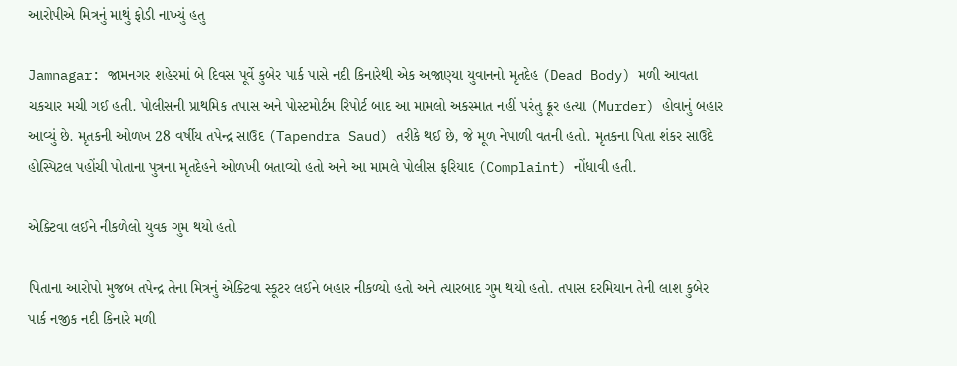આરોપીએ મિત્રનું માથું ફોડી નાખ્યું હતુ

Jamnagar: જામનગર શહેરમાં બે દિવસ પૂર્વે કુબેર પાર્ક પાસે નદી કિનારેથી એક અજાણ્યા યુવાનનો મૃતદેહ (Dead Body) મળી આવતા ચકચાર મચી ગઈ હતી. પોલીસની પ્રાથમિક તપાસ અને પોસ્ટમોર્ટમ રિપોર્ટ બાદ આ મામલો અકસ્માત નહીં પરંતુ ક્રૂર હત્યા (Murder) હોવાનું બહાર આવ્યું છે. મૃતકની ઓળખ 28 વર્ષીય તપેન્દ્ર સાઉદ (Tapendra Saud) તરીકે થઈ છે, જે મૂળ નેપાળી વતની હતો. મૃતકના પિતા શંકર સાઉદે હોસ્પિટલ પહોંચી પોતાના પુત્રના મૃતદેહને ઓળખી બતાવ્યો હતો અને આ મામલે પોલીસ ફરિયાદ (Complaint) નોંધાવી હતી.

એક્ટિવા લઈને નીકળેલો યુવક ગુમ થયો હતો

પિતાના આરોપો મુજબ તપેન્દ્ર તેના મિત્રનું એક્ટિવા સ્કૂટર લઈને બહાર નીકળ્યો હતો અને ત્યારબાદ ગુમ થયો હતો. તપાસ દરમિયાન તેની લાશ કુબેર પાર્ક નજીક નદી કિનારે મળી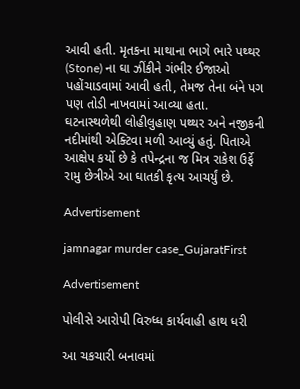આવી હતી. મૃતકના માથાના ભાગે ભારે પથ્થર (Stone) ના ઘા ઝીંકીને ગંભીર ઈજાઓ પહોંચાડવામાં આવી હતી, તેમજ તેના બંને પગ પણ તોડી નાખવામાં આવ્યા હતા. ઘટનાસ્થળેથી લોહીલુહાણ પથ્થર અને નજીકની નદીમાંથી એક્ટિવા મળી આવ્યું હતું. પિતાએ આક્ષેપ કર્યો છે કે તપેન્દ્રના જ મિત્ર રાકેશ ઉર્ફે રામુ છેત્રીએ આ ઘાતકી કૃત્ય આચર્યું છે.

Advertisement

jamnagar murder case_GujaratFirst

Advertisement

પોલીસે આરોપી વિરુધ્ધ કાર્યવાહી હાથ ધરી

આ ચકચારી બનાવમાં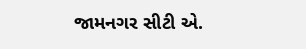જામનગર સીટી એ.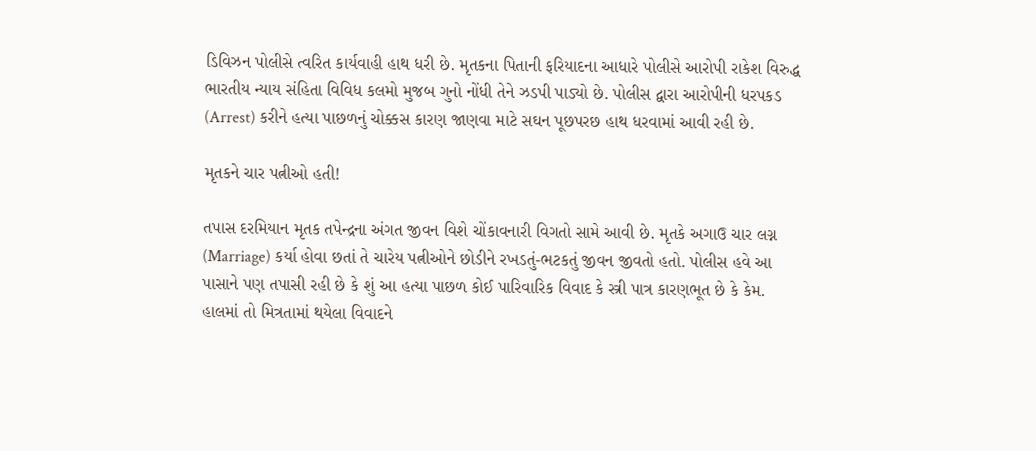ડિવિઝન પોલીસે ત્વરિત કાર્યવાહી હાથ ધરી છે. મૃતકના પિતાની ફરિયાદના આધારે પોલીસે આરોપી રાકેશ વિરુદ્ધ ભારતીય ન્યાય સંહિતા વિવિધ કલમો મુજબ ગુનો નોંધી તેને ઝડપી પાડ્યો છે. પોલીસ દ્વારા આરોપીની ધરપકડ (Arrest) કરીને હત્યા પાછળનું ચોક્કસ કારણ જાણવા માટે સઘન પૂછપરછ હાથ ધરવામાં આવી રહી છે.

મૃતકને ચાર પત્નીઓ હતી!

તપાસ દરમિયાન મૃતક તપેન્દ્રના અંગત જીવન વિશે ચોંકાવનારી વિગતો સામે આવી છે. મૃતકે અગાઉ ચાર લગ્ન (Marriage) કર્યા હોવા છતાં તે ચારેય પત્નીઓને છોડીને રખડતું-ભટકતું જીવન જીવતો હતો. પોલીસ હવે આ પાસાને પણ તપાસી રહી છે કે શું આ હત્યા પાછળ કોઈ પારિવારિક વિવાદ કે સ્ત્રી પાત્ર કારણભૂત છે કે કેમ. હાલમાં તો મિત્રતામાં થયેલા વિવાદને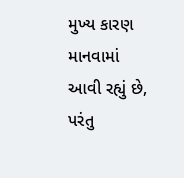મુખ્ય કારણ માનવામાં આવી રહ્યું છે, પરંતુ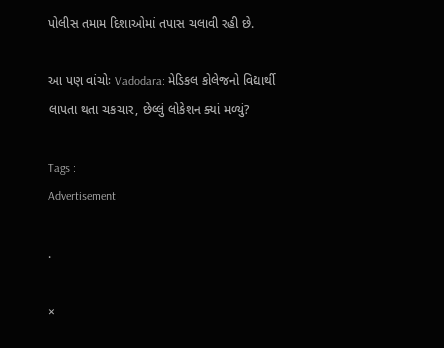પોલીસ તમામ દિશાઓમાં તપાસ ચલાવી રહી છે.

આ પણ વાંચોઃ Vadodara: મેડિકલ કોલેજનો વિદ્યાર્થી લાપતા થતા ચકચાર, છેલ્લું લોકેશન ક્યાં મળ્યું?

Tags :
Advertisement

.

×